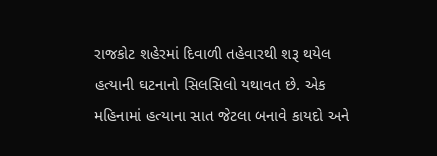રાજકોટ શહેરમાં દિવાળી તહેવારથી શરૂ થયેલ હત્યાની ઘટનાનો સિલસિલો યથાવત છે. એક મહિનામાં હત્યાના સાત જેટલા બનાવે કાયદો અને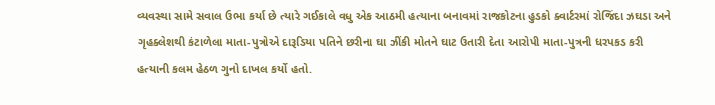વ્યવસ્થા સામે સવાલ ઉભા કર્યા છે ત્યારે ગઈકાલે વધુ એક આઠમી હત્યાના બનાવમાં રાજકોટના હુડકો ક્વાર્ટરમાં રોજિંદા ઝઘડા અને ગૃહક્લેશથી કંટાળેલા માતા-પુત્રોએ દારૂડિયા પતિને છરીના ઘા ઝીંકી મોતને ઘાટ ઉતારી દેતા આરોપી માતા-પુત્રની ધરપકડ કરી હત્યાની કલમ હેઠળ ગુનો દાખલ કર્યો હતો.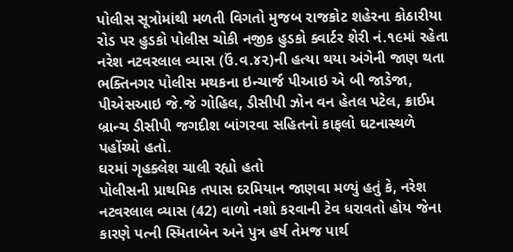પોલીસ સૂત્રોમાંથી મળતી વિગતો મુજબ રાજકોટ શહેરના કોઠારીયા રોડ પર હુડકો પોલીસ ચોકી નજીક હુડકો ક્વાર્ટર શેરી નં.૧૯માં રહેતા નરેશ નટવરલાલ વ્યાસ (ઉં.વ.૪૨)ની હત્યા થયા અંગેની જાણ થતા ભક્તિનગર પોલીસ મથકના ઇન્ચાર્જ પીઆઇ એ બી જાડેજા, પીએસઆઇ જે.જે ગોહિલ, ડીસીપી ઝોન વન હેતલ પટેલ, ક્રાઈમ બ્રાન્ચ ડીસીપી જગદીશ બાંગરવા સહિતનો કાફલો ઘટનાસ્થળે પહોંચ્યો હતો.
ઘરમાં ગૃહક્લેશ ચાલી રહ્યો હતો
પોલીસની પ્રાથમિક તપાસ દરમિયાન જાણવા મળ્યું હતું કે, નરેશ નટવરલાલ વ્યાસ (42) વાળો નશો કરવાની ટેવ ધરાવતો હોય જેના કારણે પત્ની સ્મિતાબેન અને પુત્ર હર્ષ તેમજ પાર્થ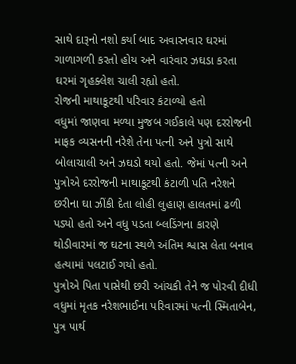સાથે દારૂનો નશો કર્યા બાદ અવારનવાર ઘરમાં ગાળાગળી કરતો હોય અને વારંવાર ઝઘડા કરતા ઘરમાં ગૃહક્લેશ ચાલી રહ્યો હતો.
રોજની માથાકૂટથી પરિવાર કંટાળ્યો હતો
વધુમાં જાણવા મળ્યા મુજબ ગઈકાલે પણ દરરોજની માફક વ્યસનની નરેશે તેના પત્ની અને પુત્રો સાથે બોલાચાલી અને ઝઘડો થયો હતો. જેમાં પત્ની અને પુત્રોએ દરરોજની માથાકૂટથી કંટાળી પતિ નરેશને છરીના ઘા ઝીંકી દેતા લોહી લુહાણ હાલતમાં ઢળી પડ્યો હતો અને વધુ પડતા બ્લડિંગના કારણે થોડીવારમાં જ ઘટના સ્થળે અંતિમ શ્વાસ લેતા બનાવ હત્યામાં પલટાઈ ગયો હતો.
પુત્રોએ પિતા પાસેથી છરી આંચકી તેને જ પોરવી દીધી
વધુમાં મૃતક નરેશભાઈના પરિવારમાં પત્ની સ્મિતાબેન, પુત્ર પાર્થ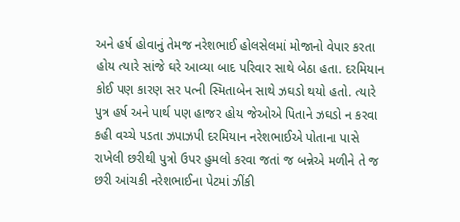અને હર્ષ હોવાનું તેમજ નરેશભાઈ હોલસેલમાં મોજાનો વેપાર કરતા હોય ત્યારે સાંજે ઘરે આવ્યા બાદ પરિવાર સાથે બેઠા હતા. દરમિયાન કોઈ પણ કારણ સર પત્ની સ્મિતાબેન સાથે ઝઘડો થયો હતો. ત્યારે પુત્ર હર્ષ અને પાર્થ પણ હાજર હોય જેઓએ પિતાને ઝઘડો ન કરવા કહી વચ્ચે પડતા ઝપાઝપી દરમિયાન નરેશભાઈએ પોતાના પાસે રાખેલી છરીથી પુત્રો ઉપર હુમલો કરવા જતાં જ બન્નેએ મળીને તે જ છરી આંચકી નરેશભાઈના પેટમાં ઝીંકી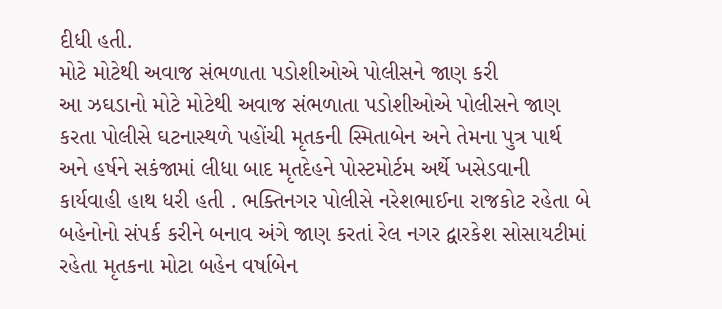દીધી હતી.
મોટે મોટેથી અવાજ સંભળાતા પડોશીઓએ પોલીસને જાણ કરી
આ ઝઘડાનો મોટે મોટેથી અવાજ સંભળાતા પડોશીઓએ પોલીસને જાણ કરતા પોલીસે ઘટનાસ્થળે પહોંચી મૃતકની સ્મિતાબેન અને તેમના પુત્ર પાર્થ અને હર્ષને સકંજામાં લીધા બાદ મૃતદેહને પોસ્ટમોર્ટમ અર્થે ખસેડવાની કાર્યવાહી હાથ ધરી હતી . ભક્તિનગર પોલીસે નરેશભાઈના રાજકોટ રહેતા બે બહેનોનો સંપર્ક કરીને બનાવ અંગે જાણ કરતાં રેલ નગર દ્વારકેશ સોસાયટીમાં રહેતા મૃતકના મોટા બહેન વર્ષાબેન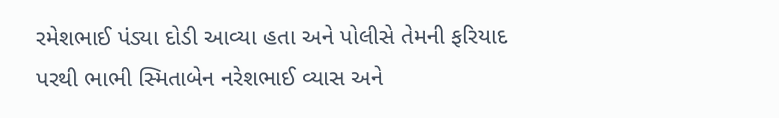રમેશભાઈ પંડ્યા દોડી આવ્યા હતા અને પોલીસે તેમની ફરિયાદ પરથી ભાભી સ્મિતાબેન નરેશભાઈ વ્યાસ અને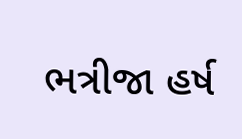ભત્રીજા હર્ષ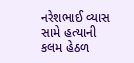નરેશભાઈ વ્યાસ સામે હત્યાની કલમ હેઠળ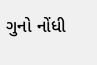ગુનો નોંધી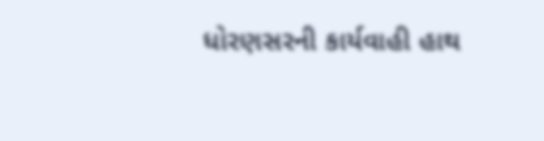ધોરણસરની કાર્યવાહી હાથ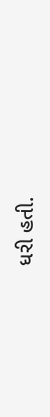ધરી હતી.